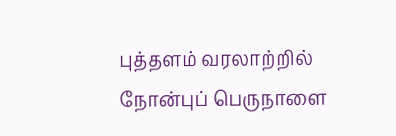புத்தளம் வரலாற்றில் நோன்புப் பெருநாளை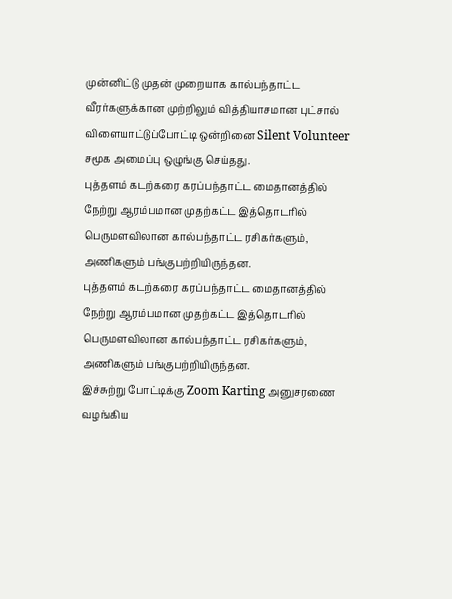முன்னிட்டு முதன் முறையாக கால்பந்தாட்ட வீரர்களுக்கான முற்றிலும் வித்தியாசமான புட்சால் விளையாட்டுப்போட்டி ஒன்றினை Silent Volunteer சமூக அமைப்பு ஒழுங்கு செய்தது.
புத்தளம் கடற்கரை கரப்பந்தாட்ட மைதானத்தில் நேற்று ஆரம்பமான முதற்கட்ட இத்தொடரில் பெருமளவிலான கால்பந்தாட்ட ரசிகர்களும், அணிகளும் பங்குபற்றியிருந்தன.
புத்தளம் கடற்கரை கரப்பந்தாட்ட மைதானத்தில் நேற்று ஆரம்பமான முதற்கட்ட இத்தொடரில் பெருமளவிலான கால்பந்தாட்ட ரசிகர்களும், அணிகளும் பங்குபற்றியிருந்தன.
இச்சுற்று போட்டிக்கு Zoom Karting அனுசரணை வழங்கிய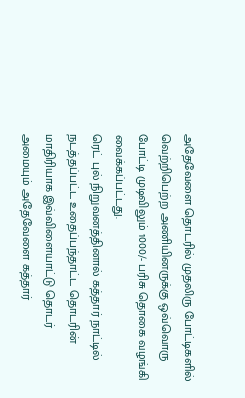அதேவேளை தொடரில் முதலிரு போட்டிகளில் வெற்றிபெற்ற அணியினருக்கு ஒவ்வொரு போட்டி முடிவிலும் 1000/- பரிசு தொகை வழங்கி வைக்கப்பட்டது.
ரெட் புல் நிறுவனத்தினால் கத்தார் நாட்டில் நடத்தப்பட்ட உதைப்பந்தாட்ட தொடரின் மாதிரியாக இவ்விளையாட்டு தொடர் அமையும் அதேவேளை கத்தார்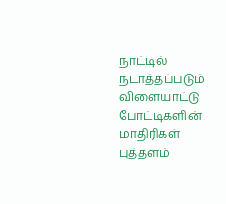நாட்டில் நடாத்தப்படும் விளையாட்டு போட்டிகளின் மாதிரிகள் புத்தளம்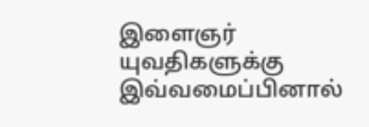இளைஞர் யுவதிகளுக்கு இவ்வமைப்பினால்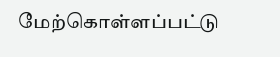மேற்கொள்ளப்பட்டு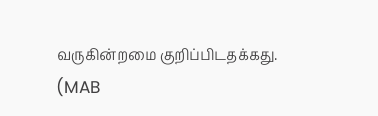வருகின்றமை குறிப்பிடதக்கது.
(MAB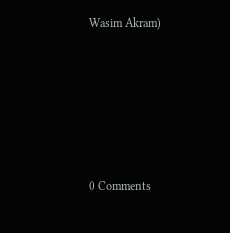Wasim Akram)






0 Comments